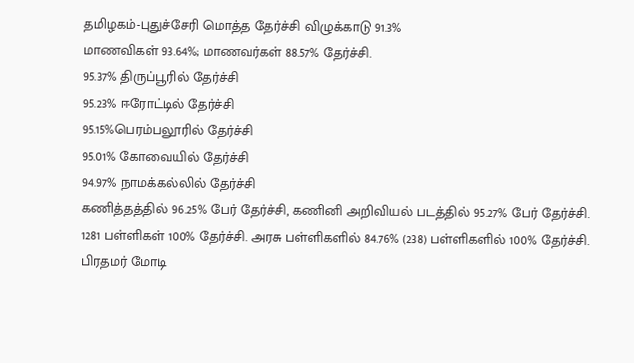தமிழகம்-புதுச்சேரி மொத்த தேர்ச்சி விழுக்காடு 91.3%
மாணவிகள் 93.64%; மாணவர்கள் 88.57% தேர்ச்சி.
95.37% திருப்பூரில் தேர்ச்சி
95.23% ஈரோட்டில் தேர்ச்சி
95.15%பெரம்பலூரில் தேர்ச்சி
95.01% கோவையில் தேர்ச்சி
94.97% நாமக்கல்லில் தேர்ச்சி
கணித்தத்தில் 96.25% பேர் தேர்ச்சி, கணினி அறிவியல் படத்தில் 95.27% பேர் தேர்ச்சி.
1281 பள்ளிகள் 100% தேர்ச்சி. அரசு பள்ளிகளில் 84.76% (238) பள்ளிகளில் 100% தேர்ச்சி.
பிரதமர் மோடி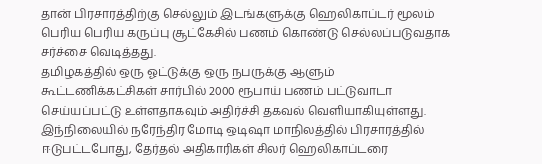தான் பிரசாரத்திற்கு செல்லும் இடங்களுக்கு ஹெலிகாப்டர் மூலம் பெரிய பெரிய கருப்பு சூட்கேசில் பணம் கொண்டு செல்லப்படுவதாக சர்ச்சை வெடித்தது.
தமிழகத்தில் ஒரு ஓட்டுக்கு ஒரு நபருக்கு ஆளும் கூட்டணிக்கட்சிகள் சார்பில் 2000 ரூபாய் பணம் பட்டுவாடா செய்யப்பட்டு உள்ளதாகவும் அதிர்ச்சி தகவல் வெளியாகியுள்ளது.
இந்நிலையில் நரேந்திர மோடி ஒடிஷா மாநிலத்தில் பிரசாரத்தில் ஈடுபட்டபோது, தேர்தல் அதிகாரிகள் சிலர் ஹெலிகாப்டரை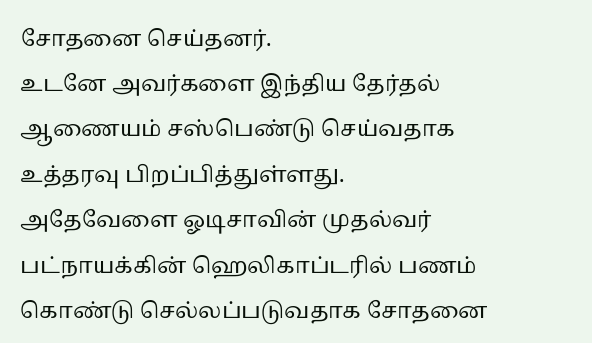சோதனை செய்தனர்.
உடனே அவர்களை இந்திய தேர்தல் ஆணையம் சஸ்பெண்டு செய்வதாக உத்தரவு பிறப்பித்துள்ளது.
அதேவேளை ஓடிசாவின் முதல்வர் பட்நாயக்கின் ஹெலிகாப்டரில் பணம் கொண்டு செல்லப்படுவதாக சோதனை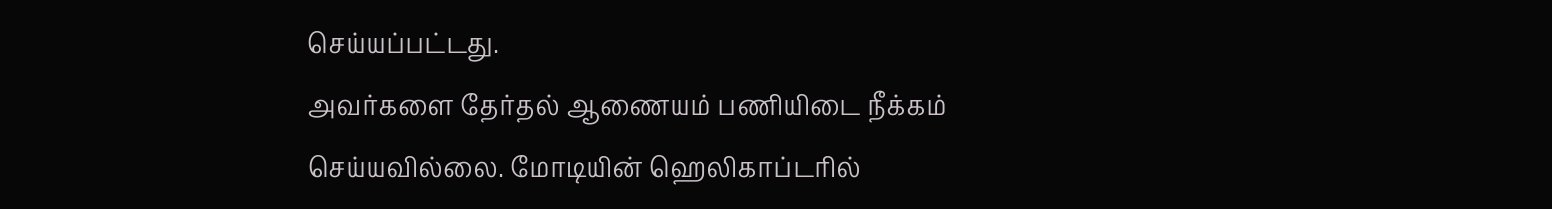செய்யப்பட்டது.
அவர்களை தேர்தல் ஆணையம் பணியிடை நீக்கம் செய்யவில்லை. மோடியின் ஹெலிகாப்டரில்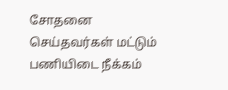சோதனை செய்தவர்கள் மட்டும் பணியிடை நீக்கம்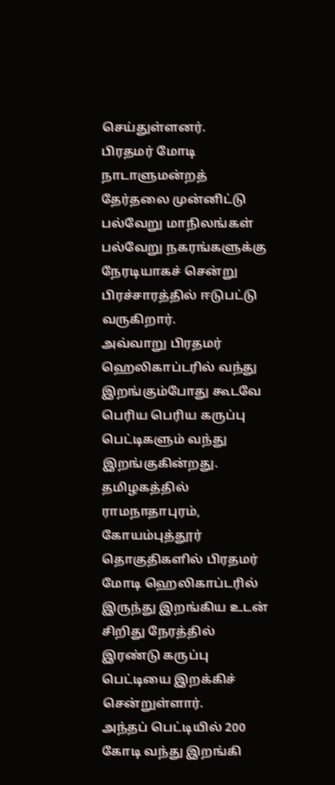செய்துள்ளனர்.
பிரதமர் மோடி நாடாளுமன்றத் தேர்தலை முன்னிட்டு பல்வேறு மாநிலங்கள் பல்வேறு நகரங்களுக்கு நேரடியாகச் சென்று பிரச்சாரத்தில் ஈடுபட்டு வருகிறார்.
அவ்வாறு பிரதமர் ஹெலிகாப்டரில் வந்து இறங்கும்போது கூடவே பெரிய பெரிய கருப்பு பெட்டிகளும் வந்து இறங்குகின்றது.
தமிழகத்தில் ராமநாதாபுரம், கோயம்புத்தூர் தொகுதிகளில் பிரதமர் மோடி ஹெலிகாப்டரில் இருந்து இறங்கிய உடன் சிறிது நேரத்தில் இரண்டு கருப்பு பெட்டியை இறக்கிச் சென்றுள்ளார்.
அந்தப் பெட்டியில் 200 கோடி வந்து இறங்கி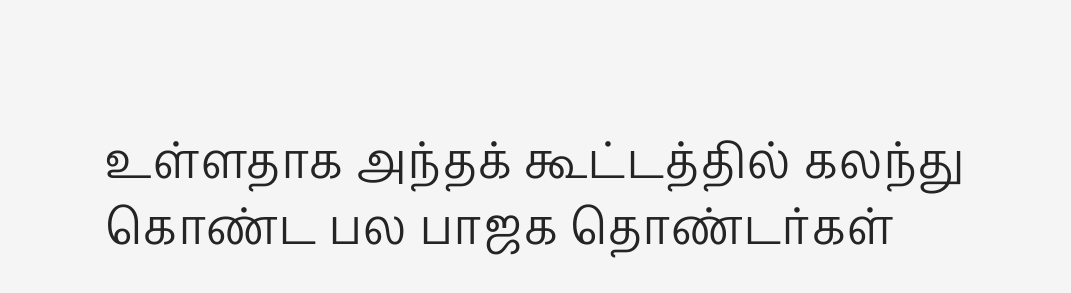உள்ளதாக அந்தக் கூட்டத்தில் கலந்து கொண்ட பல பாஜக தொண்டர்கள்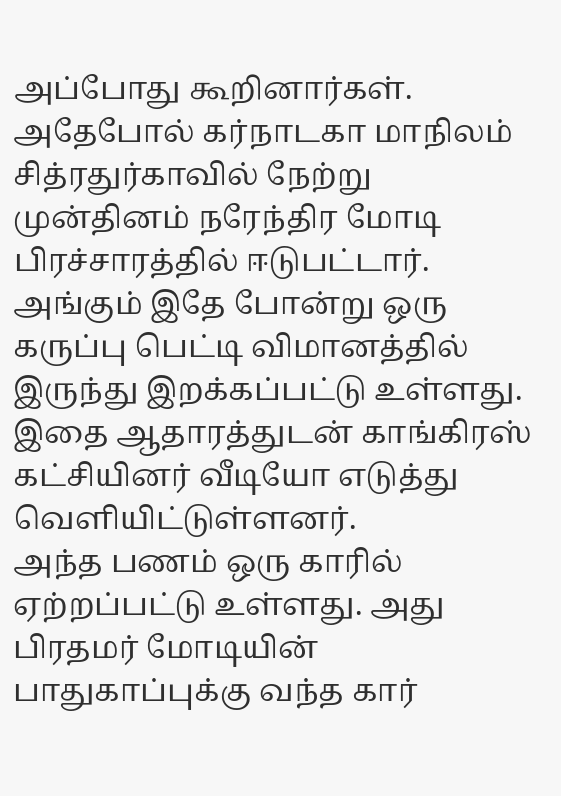அப்போது கூறினார்கள்.
அதேபோல் கர்நாடகா மாநிலம் சித்ரதுர்காவில் நேற்று முன்தினம் நரேந்திர மோடி பிரச்சாரத்தில் ஈடுபட்டார்.
அங்கும் இதே போன்று ஒரு கருப்பு பெட்டி விமானத்தில் இருந்து இறக்கப்பட்டு உள்ளது. இதை ஆதாரத்துடன் காங்கிரஸ் கட்சியினர் வீடியோ எடுத்து வெளியிட்டுள்ளனர்.
அந்த பணம் ஒரு காரில் ஏற்றப்பட்டு உள்ளது. அது பிரதமர் மோடியின் பாதுகாப்புக்கு வந்த கார்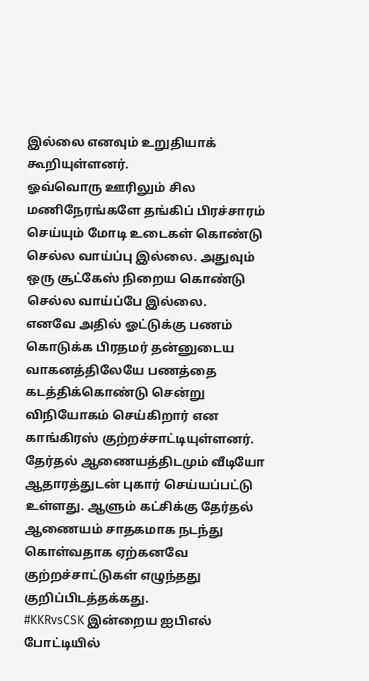இல்லை எனவும் உறுதியாக் கூறியுள்ளனர்.
ஓவ்வொரு ஊரிலும் சில மணிநேரங்களே தங்கிப் பிரச்சாரம் செய்யும் மோடி உடைகள் கொண்டு செல்ல வாய்ப்பு இல்லை. அதுவும் ஒரு சூட்கேஸ் நிறைய கொண்டு செல்ல வாய்ப்பே இல்லை.
எனவே அதில் ஓட்டுக்கு பணம் கொடுக்க பிரதமர் தன்னுடைய வாகனத்திலேயே பணத்தை கடத்திக்கொண்டு சென்று விநியோகம் செய்கிறார் என காங்கிரஸ் குற்றச்சாட்டியுள்ளனர்.
தேர்தல் ஆணையத்திடமும் வீடியோ ஆதாரத்துடன் புகார் செய்யப்பட்டு உள்ளது. ஆளும் கட்சிக்கு தேர்தல் ஆணையம் சாதகமாக நடந்து கொள்வதாக ஏற்கனவே குற்றச்சாட்டுகள் எழுந்தது குறிப்பிடத்தக்கது.
#KKRvsCSK இன்றைய ஐபிஎல் போட்டியில்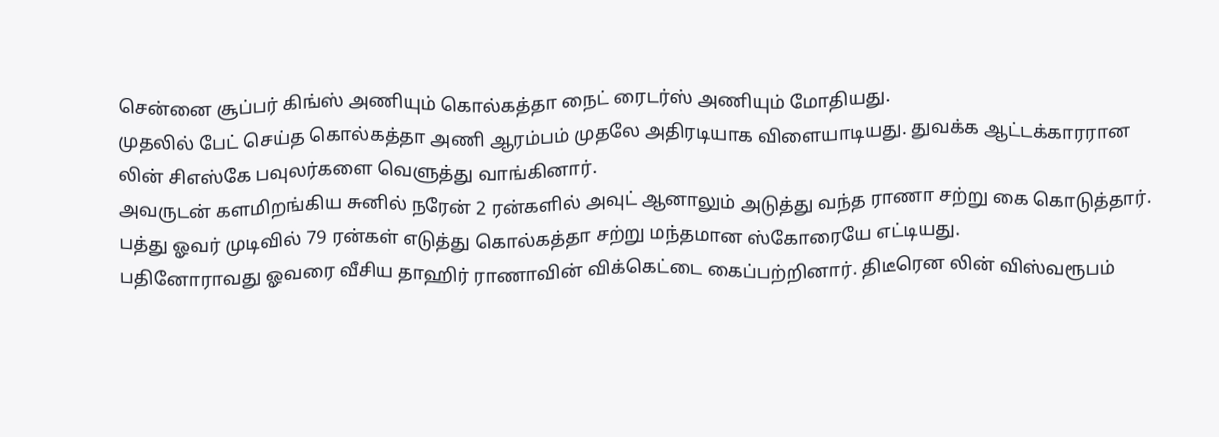சென்னை சூப்பர் கிங்ஸ் அணியும் கொல்கத்தா நைட் ரைடர்ஸ் அணியும் மோதியது.
முதலில் பேட் செய்த கொல்கத்தா அணி ஆரம்பம் முதலே அதிரடியாக விளையாடியது. துவக்க ஆட்டக்காரரான லின் சிஎஸ்கே பவுலர்களை வெளுத்து வாங்கினார்.
அவருடன் களமிறங்கிய சுனில் நரேன் 2 ரன்களில் அவுட் ஆனாலும் அடுத்து வந்த ராணா சற்று கை கொடுத்தார். பத்து ஓவர் முடிவில் 79 ரன்கள் எடுத்து கொல்கத்தா சற்று மந்தமான ஸ்கோரையே எட்டியது.
பதினோராவது ஓவரை வீசிய தாஹிர் ராணாவின் விக்கெட்டை கைப்பற்றினார். திடீரென லின் விஸ்வரூபம்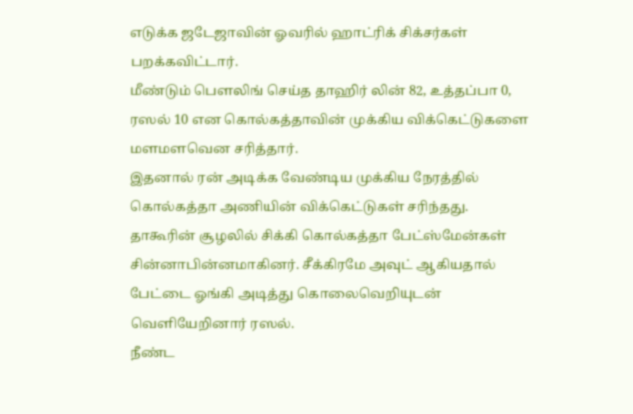எடுக்க ஜடேஜாவின் ஓவரில் ஹாட்ரிக் சிக்சர்கள் பறக்கவிட்டார்.
மீண்டும் பௌலிங் செய்த தாஹிர் லின் 82, உத்தப்பா 0, ரஸல் 10 என கொல்கத்தாவின் முக்கிய விக்கெட்டுகளை மளமளவென சரித்தார்.
இதனால் ரன் அடிக்க வேண்டிய முக்கிய நேரத்தில் கொல்கத்தா அணியின் விக்கெட்டுகள் சரிந்தது.
தாகூரின் சூழலில் சிக்கி கொல்கத்தா பேட்ஸ்மேன்கள் சின்னாபின்னமாகினர். சீக்கிரமே அவுட் ஆகியதால் பேட்டை ஓங்கி அடித்து கொலைவெறியுடன் வெளியேறினார் ரஸல்.
நீண்ட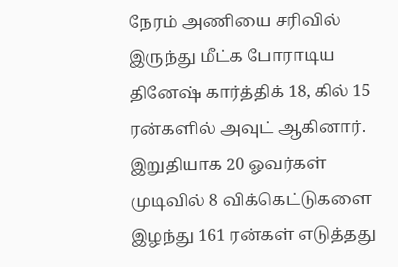நேரம் அணியை சரிவில் இருந்து மீட்க போராடிய தினேஷ் கார்த்திக் 18, கில் 15 ரன்களில் அவுட் ஆகினார்.
இறுதியாக 20 ஓவர்கள் முடிவில் 8 விக்கெட்டுகளை இழந்து 161 ரன்கள் எடுத்தது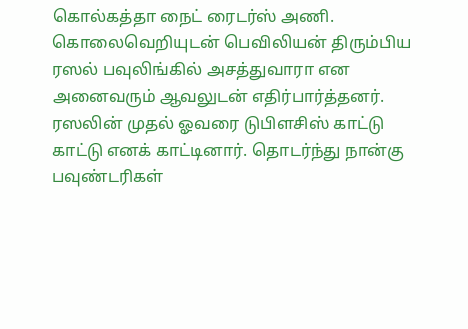கொல்கத்தா நைட் ரைடர்ஸ் அணி.
கொலைவெறியுடன் பெவிலியன் திரும்பிய ரஸல் பவுலிங்கில் அசத்துவாரா என அனைவரும் ஆவலுடன் எதிர்பார்த்தனர்.
ரஸலின் முதல் ஓவரை டுபிளசிஸ் காட்டு காட்டு எனக் காட்டினார். தொடர்ந்து நான்கு பவுண்டரிகள்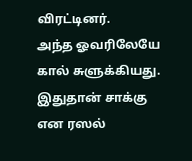விரட்டினர்.
அந்த ஓவரிலேயே கால் சுளுக்கியது. இதுதான் சாக்கு என ரஸல்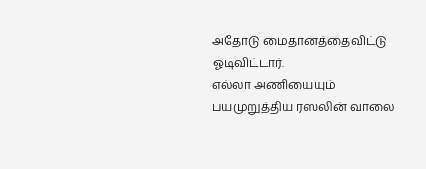அதோடு மைதானத்தைவிட்டு ஓடிவிட்டார்.
எல்லா அணியையும் பயமுறுத்திய ரஸலின் வாலை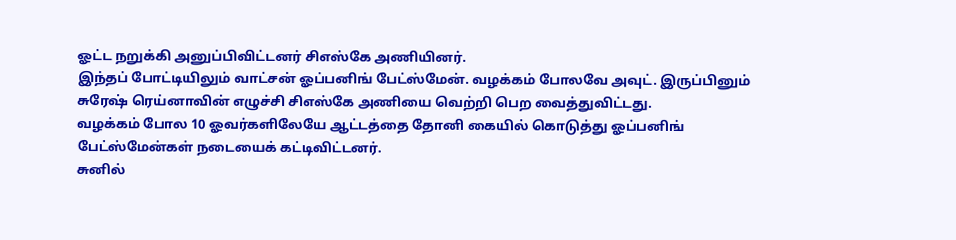ஓட்ட நறுக்கி அனுப்பிவிட்டனர் சிஎஸ்கே அணியினர்.
இந்தப் போட்டியிலும் வாட்சன் ஓப்பனிங் பேட்ஸ்மேன். வழக்கம் போலவே அவுட். இருப்பினும் சுரேஷ் ரெய்னாவின் எழுச்சி சிஎஸ்கே அணியை வெற்றி பெற வைத்துவிட்டது.
வழக்கம் போல 10 ஓவர்களிலேயே ஆட்டத்தை தோனி கையில் கொடுத்து ஓப்பனிங் பேட்ஸ்மேன்கள் நடையைக் கட்டிவிட்டனர்.
சுனில்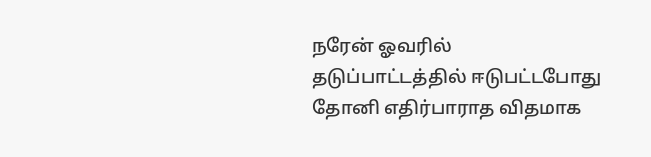நரேன் ஓவரில் தடுப்பாட்டத்தில் ஈடுபட்டபோது தோனி எதிர்பாராத விதமாக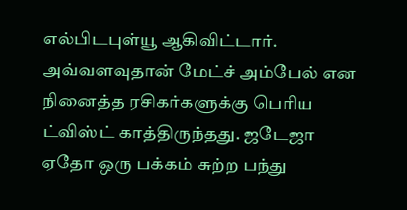எல்பிடபுள்யூ ஆகிவிட்டார்.
அவ்வளவுதான் மேட்ச் அம்பேல் என நினைத்த ரசிகர்களுக்கு பெரிய ட்விஸ்ட் காத்திருந்தது. ஜடேஜா ஏதோ ஒரு பக்கம் சுற்ற பந்து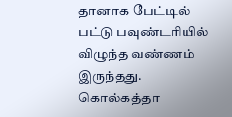தானாக பேட்டில் பட்டு பவுண்டரியில் விழுந்த வண்ணம் இருந்தது.
கொல்கத்தா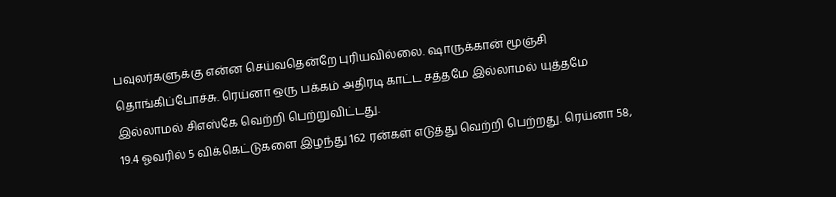பவுலர்களுக்கு என்ன செய்வதென்றே புரியவில்லை. ஷாருக்கான் மூஞ்சி தொங்கிப்போச்சு. ரெய்னா ஒரு பக்கம் அதிரடி காட்ட சத்தமே இல்லாமல் யுத்தமே இல்லாமல் சிஎஸ்கே வெற்றி பெற்றுவிட்டது.
19.4 ஓவரில் 5 விக்கெட்டுகளை இழந்து 162 ரன்கள் எடுத்து வெற்றி பெற்றது. ரெய்னா 58,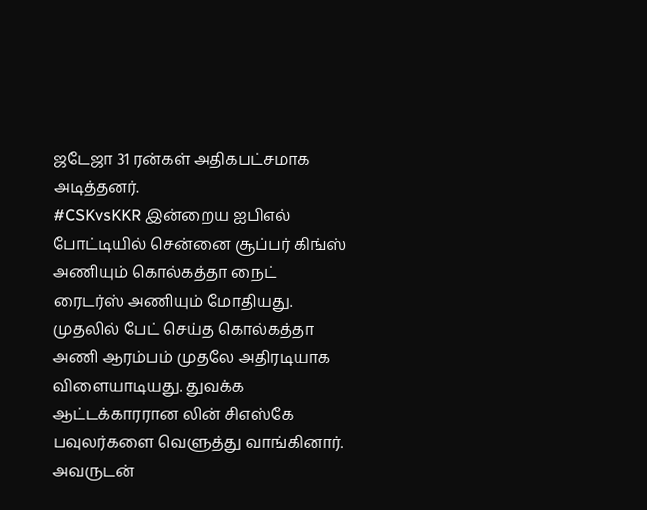ஜடேஜா 31 ரன்கள் அதிகபட்சமாக அடித்தனர்.
#CSKvsKKR இன்றைய ஐபிஎல் போட்டியில் சென்னை சூப்பர் கிங்ஸ் அணியும் கொல்கத்தா நைட் ரைடர்ஸ் அணியும் மோதியது.
முதலில் பேட் செய்த கொல்கத்தா அணி ஆரம்பம் முதலே அதிரடியாக விளையாடியது. துவக்க ஆட்டக்காரரான லின் சிஎஸ்கே பவுலர்களை வெளுத்து வாங்கினார்.
அவருடன்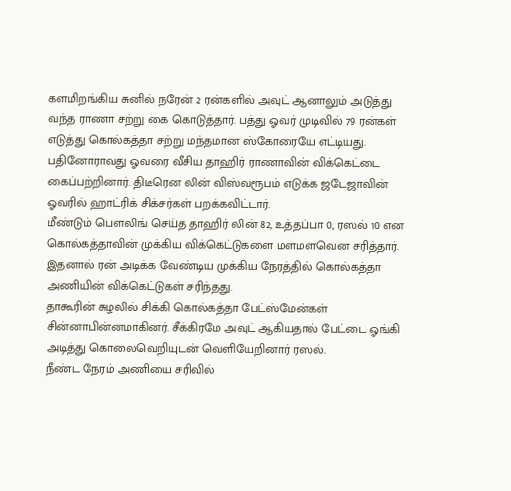களமிறங்கிய சுனில் நரேன் 2 ரன்களில் அவுட் ஆனாலும் அடுத்து வந்த ராணா சற்று கை கொடுத்தார். பத்து ஓவர் முடிவில் 79 ரன்கள் எடுத்து கொல்கத்தா சற்று மந்தமான ஸ்கோரையே எட்டியது.
பதினோராவது ஓவரை வீசிய தாஹிர் ராணாவின் விக்கெட்டை கைப்பற்றினார். திடீரென லின் விஸ்வரூபம் எடுக்க ஜடேஜாவின் ஓவரில் ஹாட்ரிக் சிக்சர்கள் பறக்கவிட்டார்.
மீண்டும் பௌலிங் செய்த தாஹிர் லின் 82, உத்தப்பா 0, ரஸல் 10 என கொல்கத்தாவின் முக்கிய விக்கெட்டுகளை மளமளவென சரித்தார்.
இதனால் ரன் அடிக்க வேண்டிய முக்கிய நேரத்தில் கொல்கத்தா அணியின் விக்கெட்டுகள் சரிந்தது.
தாகூரின் சுழலில் சிக்கி கொல்கத்தா பேட்ஸ்மேன்கள் சின்னாபின்னமாகினர். சீக்கிரமே அவுட் ஆகியதால் பேட்டை ஓங்கி அடித்து கொலைவெறியுடன் வெளியேறினார் ரஸல்.
நீண்ட நேரம் அணியை சரிவில்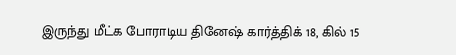இருந்து மீட்க போராடிய தினேஷ் கார்த்திக் 18, கில் 15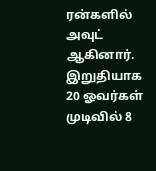ரன்களில் அவுட் ஆகினார்.
இறுதியாக 20 ஓவர்கள் முடிவில் 8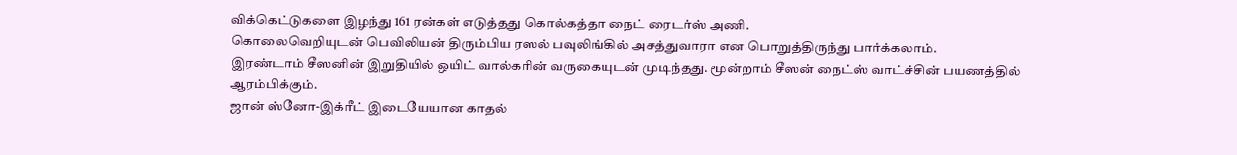விக்கெட்டுகளை இழந்து 161 ரன்கள் எடுத்தது கொல்கத்தா நைட் ரைடர்ஸ் அணி.
கொலைவெறியுடன் பெவிலியன் திரும்பிய ரஸல் பவுலிங்கில் அசத்துவாரா என பொறுத்திருந்து பார்க்கலாம்.
இரண்டாம் சீஸனின் இறுதியில் ஒயிட் வால்கரின் வருகையுடன் முடிந்தது. மூன்றாம் சீஸன் நைட்ஸ் வாட்ச்சின் பயணத்தில் ஆரம்பிக்கும்.
ஜான் ஸ்னோ-இக்ரீட் இடையேயான காதல்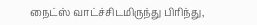நைட்ஸ் வாட்ச்சிடமிருந்து பிரிந்து,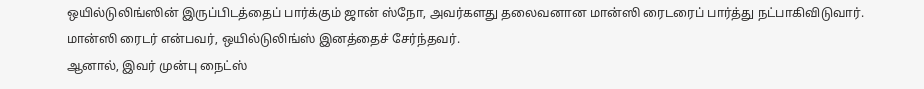ஒயில்டுலிங்ஸின் இருப்பிடத்தைப் பார்க்கும் ஜான் ஸ்நோ, அவர்களது தலைவனான மான்ஸி ரைடரைப் பார்த்து நட்பாகிவிடுவார். மான்ஸி ரைடர் என்பவர், ஒயில்டுலிங்ஸ் இனத்தைச் சேர்ந்தவர்.
ஆனால், இவர் முன்பு நைட்ஸ்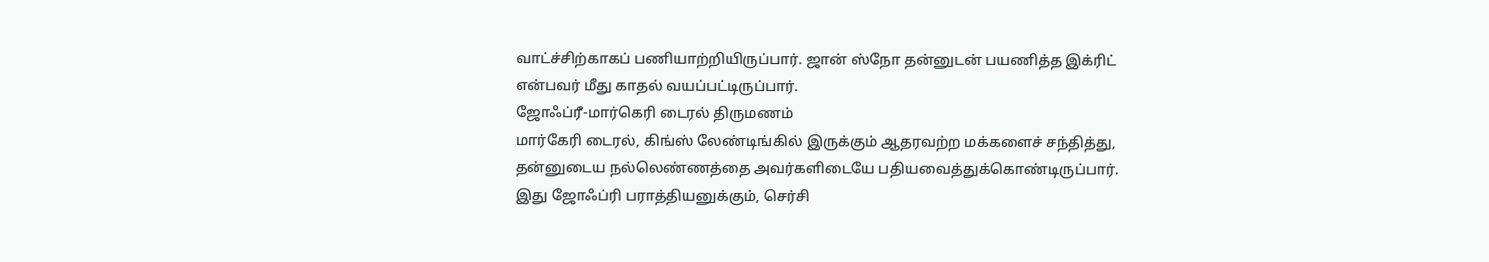வாட்ச்சிற்காகப் பணியாற்றியிருப்பார். ஜான் ஸ்நோ தன்னுடன் பயணித்த இக்ரிட் என்பவர் மீது காதல் வயப்பட்டிருப்பார்.
ஜோஃப்ரீ-மார்கெரி டைரல் திருமணம்
மார்கேரி டைரல், கிங்ஸ் லேண்டிங்கில் இருக்கும் ஆதரவற்ற மக்களைச் சந்தித்து, தன்னுடைய நல்லெண்ணத்தை அவர்களிடையே பதியவைத்துக்கொண்டிருப்பார். இது ஜோஃப்ரி பராத்தியனுக்கும், செர்சி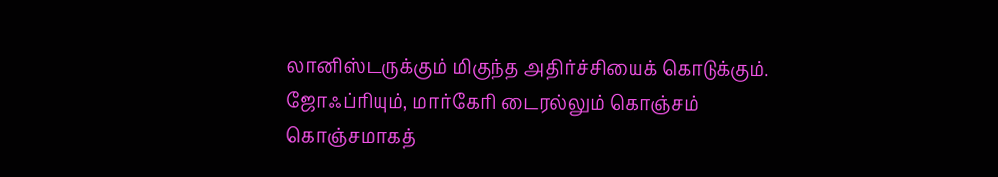லானிஸ்டருக்கும் மிகுந்த அதிர்ச்சியைக் கொடுக்கும்.
ஜோஃப்ரியும், மார்கேரி டைரல்லும் கொஞ்சம் கொஞ்சமாகத்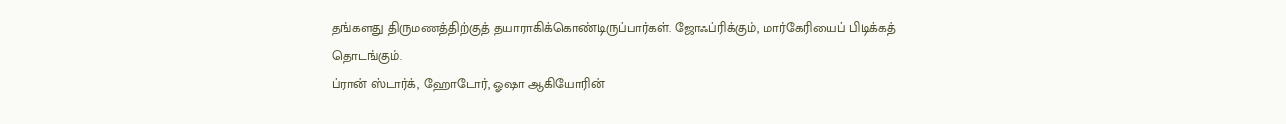தங்களது திருமணத்திற்குத் தயாராகிக்கொண்டிருப்பார்கள். ஜோஃப்ரிக்கும், மார்கேரியைப் பிடிக்கத் தொடங்கும்.
ப்ரான் ஸ்டார்க், ஹோடோர், ஓஷா ஆகியோரின்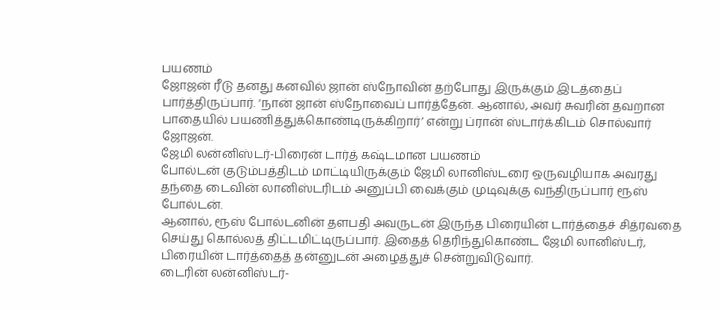பயணம்
ஜோஜன் ரீடு தனது கனவில் ஜான் ஸ்நோவின் தற்போது இருக்கும் இடத்தைப் பார்த்திருப்பார். ‘நான் ஜான் ஸ்நோவைப் பார்த்தேன். ஆனால், அவர் சுவரின் தவறான பாதையில் பயணித்துக்கொண்டிருக்கிறார்’ என்று ப்ரான் ஸ்டார்க்கிடம் சொல்வார் ஜோஜன்.
ஜேமி லன்னிஸ்டர்-பிரைன் டார்த் கஷ்டமான பயணம்
போல்டன் குடும்பத்திடம் மாட்டியிருக்கும் ஜேமி லானிஸ்டரை ஒருவழியாக அவரது தந்தை டைவின் லானிஸ்டரிடம் அனுப்பி வைக்கும் முடிவுக்கு வந்திருப்பார் ரூஸ் போல்டன்.
ஆனால், ரூஸ் போல்டனின் தளபதி அவருடன் இருந்த பிரையின் டார்த்தைச் சித்ரவதை செய்து கொல்லத் திட்டமிட்டிருப்பார். இதைத் தெரிந்துகொண்ட ஜேமி லானிஸ்டர், பிரையின் டார்த்தைத் தன்னுடன் அழைத்துச் சென்றுவிடுவார்.
டைரின் லன்னிஸ்டர்-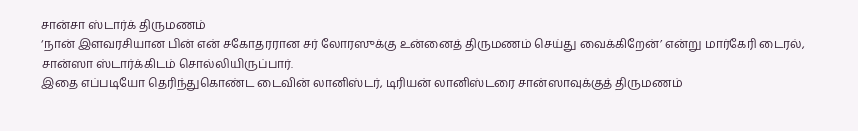சான்சா ஸ்டார்க் திருமணம்
‘நான் இளவரசியான பின் என் சகோதரரான சர் லோரஸுக்கு உன்னைத் திருமணம் செய்து வைக்கிறேன்’ என்று மார்கேரி டைரல், சான்ஸா ஸ்டார்க்கிடம் சொல்லியிருப்பார்.
இதை எப்படியோ தெரிந்துகொண்ட டைவின் லானிஸ்டர், டிரியன் லானிஸ்டரை சான்ஸாவுக்குத் திருமணம்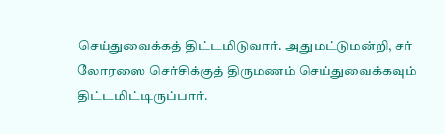செய்துவைக்கத் திட்டமிடுவார். அதுமட்டுமன்றி, சர் லோரஸை செர்சிக்குத் திருமணம் செய்துவைக்கவும் திட்டமிட்டிருப்பார்.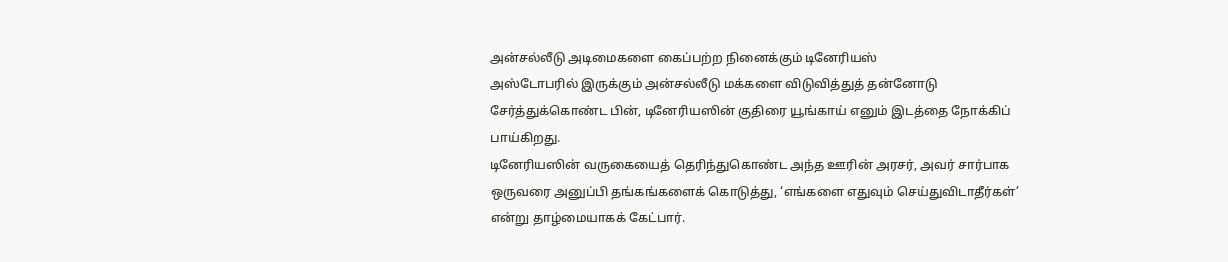அன்சல்லீடு அடிமைகளை கைப்பற்ற நினைக்கும் டினேரியஸ்
அஸ்டோபரில் இருக்கும் அன்சல்லீடு மக்களை விடுவித்துத் தன்னோடு சேர்த்துக்கொண்ட பின், டினேரியஸின் குதிரை யூங்காய் எனும் இடத்தை நோக்கிப் பாய்கிறது.
டினேரியஸின் வருகையைத் தெரிந்துகொண்ட அந்த ஊரின் அரசர், அவர் சார்பாக ஒருவரை அனுப்பி தங்கங்களைக் கொடுத்து, ‘எங்களை எதுவும் செய்துவிடாதீர்கள்’ என்று தாழ்மையாகக் கேட்பார்.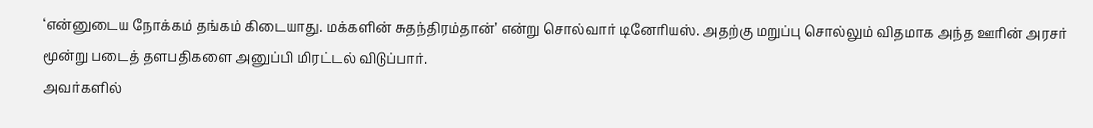‘என்னுடைய நோக்கம் தங்கம் கிடையாது. மக்களின் சுதந்திரம்தான்’ என்று சொல்வார் டினேரியஸ். அதற்கு மறுப்பு சொல்லும் விதமாக அந்த ஊரின் அரசர் மூன்று படைத் தளபதிகளை அனுப்பி மிரட்டல் விடுப்பார்.
அவர்களில்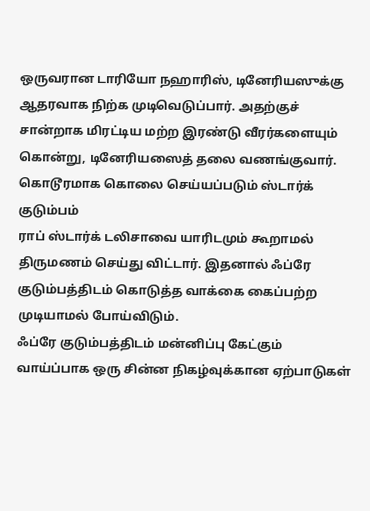ஒருவரான டாரியோ நஹாரிஸ், டினேரியஸுக்கு ஆதரவாக நிற்க முடிவெடுப்பார். அதற்குச் சான்றாக மிரட்டிய மற்ற இரண்டு வீரர்களையும் கொன்று, டினேரியஸைத் தலை வணங்குவார்.
கொடூரமாக கொலை செய்யப்படும் ஸ்டார்க் குடும்பம்
ராப் ஸ்டார்க் டலிசாவை யாரிடமும் கூறாமல் திருமணம் செய்து விட்டார். இதனால் ஃப்ரே குடும்பத்திடம் கொடுத்த வாக்கை கைப்பற்ற முடியாமல் போய்விடும்.
ஃப்ரே குடும்பத்திடம் மன்னிப்பு கேட்கும் வாய்ப்பாக ஒரு சின்ன நிகழ்வுக்கான ஏற்பாடுகள்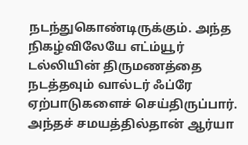நடந்துகொண்டிருக்கும். அந்த நிகழ்விலேயே எட்ம்யூர் டல்லியின் திருமணத்தை நடத்தவும் வால்டர் ஃப்ரே ஏற்பாடுகளைச் செய்திருப்பார்.
அந்தச் சமயத்தில்தான் ஆர்யா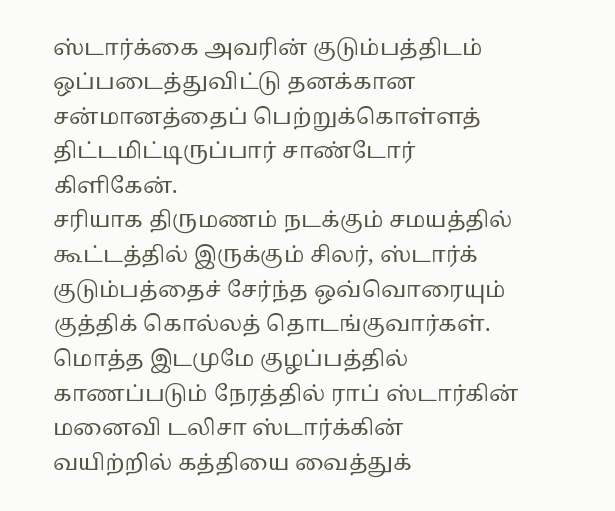ஸ்டார்க்கை அவரின் குடும்பத்திடம் ஒப்படைத்துவிட்டு தனக்கான சன்மானத்தைப் பெற்றுக்கொள்ளத் திட்டமிட்டிருப்பார் சாண்டோர் கிளிகேன்.
சரியாக திருமணம் நடக்கும் சமயத்தில் கூட்டத்தில் இருக்கும் சிலர், ஸ்டார்க் குடும்பத்தைச் சேர்ந்த ஒவ்வொரையும் குத்திக் கொல்லத் தொடங்குவார்கள்.
மொத்த இடமுமே குழப்பத்தில் காணப்படும் நேரத்தில் ராப் ஸ்டார்கின் மனைவி டலிசா ஸ்டார்க்கின் வயிற்றில் கத்தியை வைத்துக்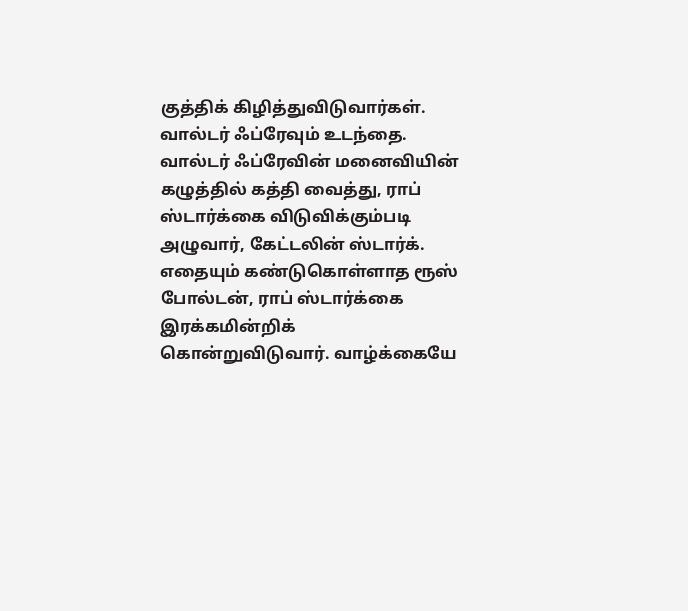குத்திக் கிழித்துவிடுவார்கள்.
வால்டர் ஃப்ரேவும் உடந்தை. வால்டர் ஃப்ரேவின் மனைவியின் கழுத்தில் கத்தி வைத்து, ராப் ஸ்டார்க்கை விடுவிக்கும்படி அழுவார், கேட்டலின் ஸ்டார்க்.
எதையும் கண்டுகொள்ளாத ரூஸ் போல்டன், ராப் ஸ்டார்க்கை இரக்கமின்றிக் கொன்றுவிடுவார். வாழ்க்கையே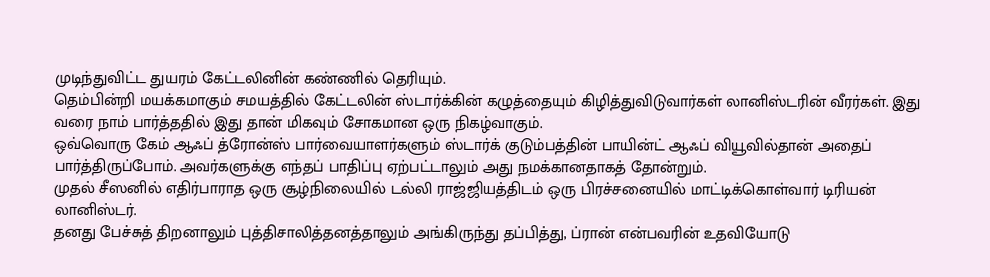முடிந்துவிட்ட துயரம் கேட்டலினின் கண்ணில் தெரியும்.
தெம்பின்றி மயக்கமாகும் சமயத்தில் கேட்டலின் ஸ்டார்க்கின் கழுத்தையும் கிழித்துவிடுவார்கள் லானிஸ்டரின் வீரர்கள். இது வரை நாம் பார்த்ததில் இது தான் மிகவும் சோகமான ஒரு நிகழ்வாகும்.
ஒவ்வொரு கேம் ஆஃப் த்ரோன்ஸ் பார்வையாளர்களும் ஸ்டார்க் குடும்பத்தின் பாயின்ட் ஆஃப் வியூவில்தான் அதைப் பார்த்திருப்போம். அவர்களுக்கு எந்தப் பாதிப்பு ஏற்பட்டாலும் அது நமக்கானதாகத் தோன்றும்.
முதல் சீஸனில் எதிர்பாராத ஒரு சூழ்நிலையில் டல்லி ராஜ்ஜியத்திடம் ஒரு பிரச்சனையில் மாட்டிக்கொள்வார் டிரியன் லானிஸ்டர்.
தனது பேச்சுத் திறனாலும் புத்திசாலித்தனத்தாலும் அங்கிருந்து தப்பித்து, ப்ரான் என்பவரின் உதவியோடு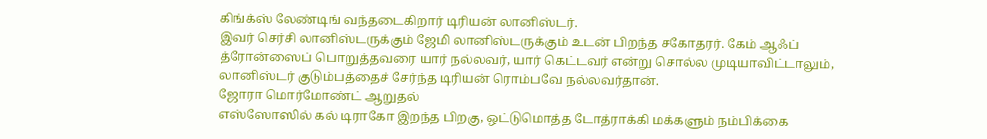கிங்க்ஸ் லேண்டிங் வந்தடைகிறார் டிரியன் லானிஸ்டர்.
இவர் செர்சி லானிஸ்டருக்கும் ஜேமி லானிஸ்டருக்கும் உடன் பிறந்த சகோதரர். கேம் ஆஃப் த்ரோன்ஸைப் பொறுத்தவரை யார் நல்லவர், யார் கெட்டவர் என்று சொல்ல முடியாவிட்டாலும், லானிஸ்டர் குடும்பத்தைச் சேர்ந்த டிரியன் ரொம்பவே நல்லவர்தான்.
ஜோரா மொர்மோண்ட் ஆறுதல்
எஸ்ஸோஸில் கல் டிராகோ இறந்த பிறகு, ஒட்டுமொத்த டோத்ராக்கி மக்களும் நம்பிக்கை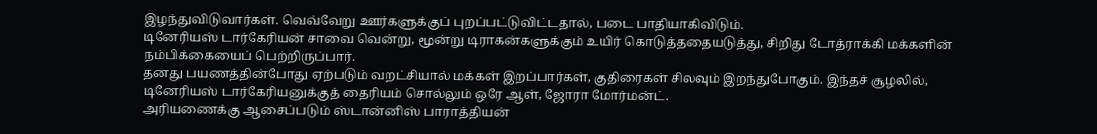இழந்துவிடுவார்கள். வெவ்வேறு ஊர்களுக்குப் புறப்பட்டுவிட்டதால், படை பாதியாகிவிடும்.
டினேரியஸ் டார்கேரியன் சாவை வென்று, மூன்று டிராகன்களுக்கும் உயிர் கொடுத்ததையடுத்து, சிறிது டோத்ராக்கி மக்களின் நம்பிக்கையைப் பெற்றிருப்பார்.
தனது பயணத்தின்போது ஏற்படும் வறட்சியால் மக்கள் இறப்பார்கள், குதிரைகள் சிலவும் இறந்துபோகும். இந்தச் சூழலில், டினேரியஸ் டார்கேரியனுக்குத் தைரியம் சொல்லும் ஒரே ஆள், ஜோரா மோர்மன்ட்.
அரியணைக்கு ஆசைப்படும் ஸ்டான்னிஸ் பாராத்தியன்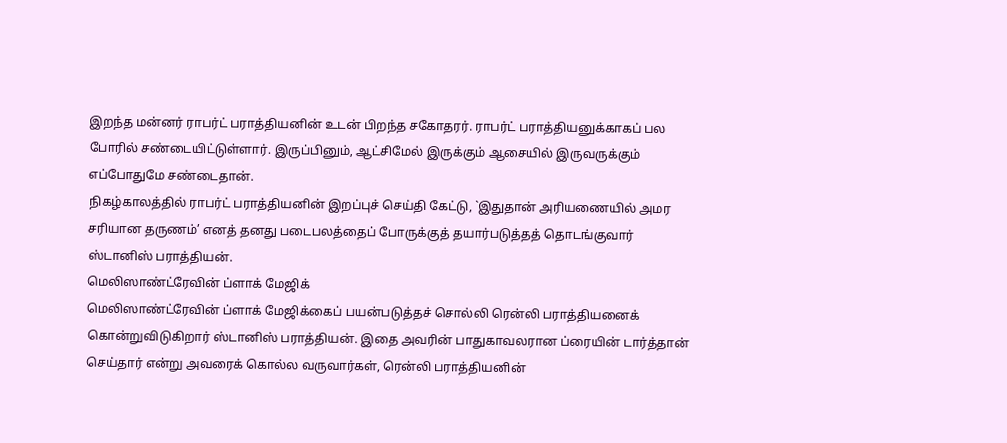இறந்த மன்னர் ராபர்ட் பராத்தியனின் உடன் பிறந்த சகோதரர். ராபர்ட் பராத்தியனுக்காகப் பல போரில் சண்டையிட்டுள்ளார். இருப்பினும், ஆட்சிமேல் இருக்கும் ஆசையில் இருவருக்கும் எப்போதுமே சண்டைதான்.
நிகழ்காலத்தில் ராபர்ட் பராத்தியனின் இறப்புச் செய்தி கேட்டு, `இதுதான் அரியணையில் அமர சரியான தருணம்’ எனத் தனது படைபலத்தைப் போருக்குத் தயார்படுத்தத் தொடங்குவார் ஸ்டானிஸ் பராத்தியன்.
மெலிஸாண்ட்ரேவின் ப்ளாக் மேஜிக்
மெலிஸாண்ட்ரேவின் ப்ளாக் மேஜிக்கைப் பயன்படுத்தச் சொல்லி ரென்லி பராத்தியனைக் கொன்றுவிடுகிறார் ஸ்டானிஸ் பராத்தியன். இதை அவரின் பாதுகாவலரான ப்ரையின் டார்த்தான் செய்தார் என்று அவரைக் கொல்ல வருவார்கள், ரென்லி பராத்தியனின்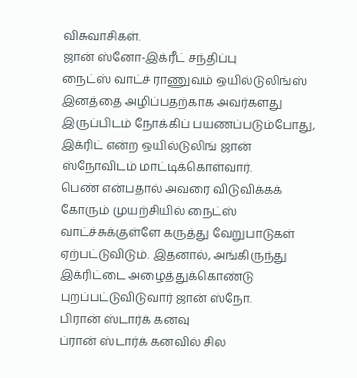விசுவாசிகள்.
ஜான் ஸ்னோ-இக்ரீட் சந்திப்பு
நைட்ஸ் வாட்ச் ராணுவம் ஒயில்டுலிங்ஸ் இனத்தை அழிப்பதற்காக அவர்களது இருப்பிடம் நோக்கிப் பயணப்படும்போது, இக்ரிட் என்ற ஒயில்டுலிங் ஜான் ஸ்நோவிடம் மாட்டிக்கொள்வார்.
பெண் என்பதால் அவரை விடுவிக்கக் கோரும் முயற்சியில் நைட்ஸ் வாட்ச்சுக்குள்ளே கருத்து வேறுபாடுகள் ஏற்பட்டுவிடும். இதனால், அங்கிருந்து இக்ரிட்டை அழைத்துக்கொண்டு புறப்பட்டுவிடுவார் ஜான் ஸ்நோ.
பிரான் ஸ்டார்க் கனவு
ப்ரான் ஸ்டார்க் கனவில் சில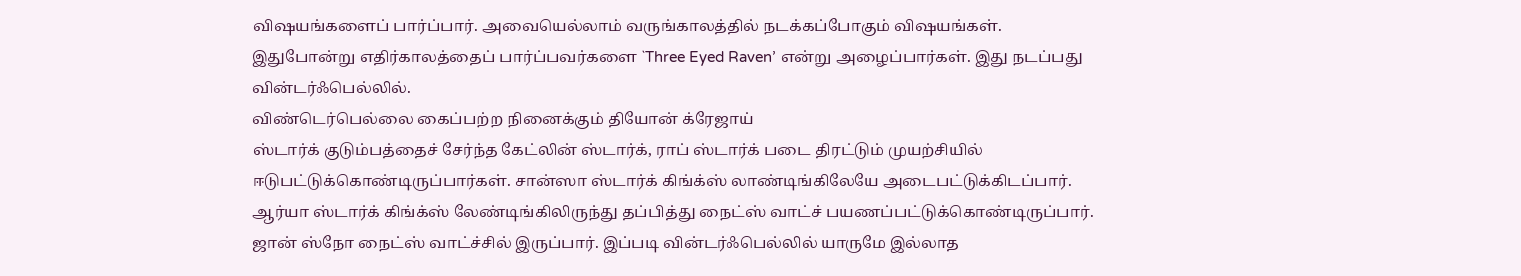விஷயங்களைப் பார்ப்பார். அவையெல்லாம் வருங்காலத்தில் நடக்கப்போகும் விஷயங்கள். இதுபோன்று எதிர்காலத்தைப் பார்ப்பவர்களை `Three Eyed Raven’ என்று அழைப்பார்கள். இது நடப்பது வின்டர்ஃபெல்லில்.
விண்டெர்பெல்லை கைப்பற்ற நினைக்கும் தியோன் க்ரேஜாய்
ஸ்டார்க் குடும்பத்தைச் சேர்ந்த கேட்லின் ஸ்டார்க், ராப் ஸ்டார்க் படை திரட்டும் முயற்சியில் ஈடுபட்டுக்கொண்டிருப்பார்கள். சான்ஸா ஸ்டார்க் கிங்க்ஸ் லாண்டிங்கிலேயே அடைபட்டுக்கிடப்பார்.
ஆர்யா ஸ்டார்க் கிங்க்ஸ் லேண்டிங்கிலிருந்து தப்பித்து நைட்ஸ் வாட்ச் பயணப்பட்டுக்கொண்டிருப்பார். ஜான் ஸ்நோ நைட்ஸ் வாட்ச்சில் இருப்பார். இப்படி வின்டர்ஃபெல்லில் யாருமே இல்லாத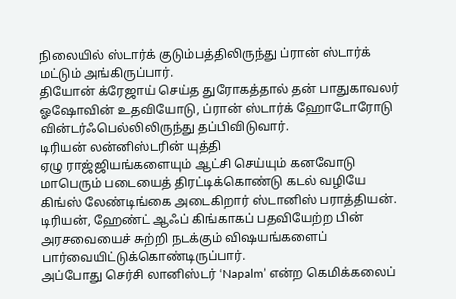நிலையில் ஸ்டார்க் குடும்பத்திலிருந்து ப்ரான் ஸ்டார்க் மட்டும் அங்கிருப்பார்.
தியோன் க்ரேஜாய் செய்த துரோகத்தால் தன் பாதுகாவலர் ஓஷோவின் உதவியோடு, ப்ரான் ஸ்டார்க் ஹோடோரோடு வின்டர்ஃபெல்லிலிருந்து தப்பிவிடுவார்.
டிரியன் லன்னிஸ்டரின் யுத்தி
ஏழு ராஜ்ஜியங்களையும் ஆட்சி செய்யும் கனவோடு மாபெரும் படையைத் திரட்டிக்கொண்டு கடல் வழியே கிங்ஸ் லேண்டிங்கை அடைகிறார் ஸ்டானிஸ் பராத்தியன்.
டிரியன், ஹேண்ட் ஆஃப் கிங்காகப் பதவியேற்ற பின் அரசவையைச் சுற்றி நடக்கும் விஷயங்களைப் பார்வையிட்டுக்கொண்டிருப்பார்.
அப்போது செர்சி லானிஸ்டர் ‘Napalm’ என்ற கெமிக்கலைப்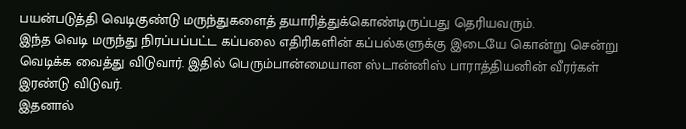பயன்படுத்தி வெடிகுண்டு மருந்துகளைத் தயாரித்துக்கொண்டிருப்பது தெரியவரும்.
இந்த வெடி மருந்து நிரப்பப்பட்ட கப்பலை எதிரிகளின் கப்பல்களுக்கு இடையே கொன்று சென்று வெடிக்க வைத்து விடுவார். இதில் பெரும்பான்மையான ஸ்டான்னிஸ் பாராத்தியனின் வீரர்கள் இரண்டு விடுவர்.
இதனால்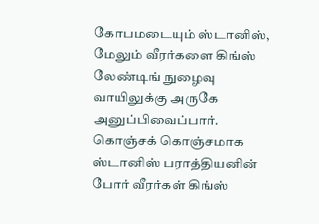கோபமடையும் ஸ்டானிஸ், மேலும் வீரர்களை கிங்ஸ் லேண்டிங் நுழைவு வாயிலுக்கு அருகே அனுப்பிவைப்பார்.
கொஞ்சக் கொஞ்சமாக ஸ்டானிஸ் பராத்தியனின் போர் வீரர்கள் கிங்ஸ்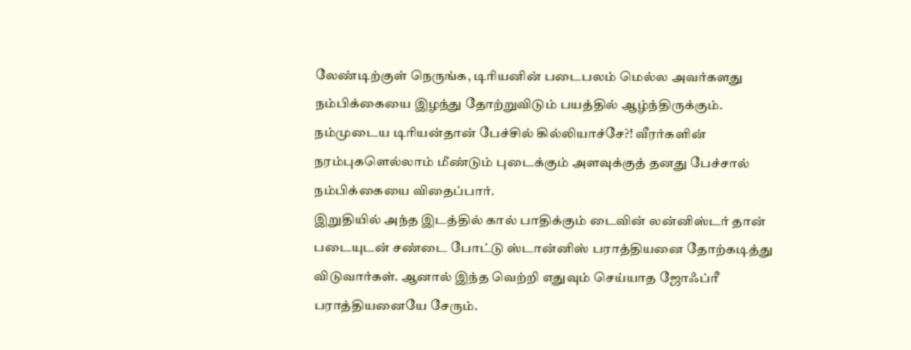லேண்டிற்குள் நெருங்க, டிரியனின் படைபலம் மெல்ல அவர்களது நம்பிக்கையை இழந்து தோற்றுவிடும் பயத்தில் ஆழ்ந்திருக்கும்.
நம்முடைய டிரியன்தான் பேச்சில் கில்லியாச்சே?! வீரர்களின் நரம்புகளெல்லாம் மீண்டும் புடைக்கும் அளவுக்குத் தனது பேச்சால் நம்பிக்கையை விதைப்பார்.
இறுதியில் அந்த இடத்தில் கால் பாதிக்கும் டைவின் லன்னிஸ்டர் தான் படையுடன் சண்டை போட்டு ஸ்டான்னிஸ் பராத்தியனை தோற்கடித்து விடுவார்கள். ஆனால் இந்த வெற்றி எதுவும் செய்யாத ஜோஃப்ரீ பராத்தியனையே சேரும்.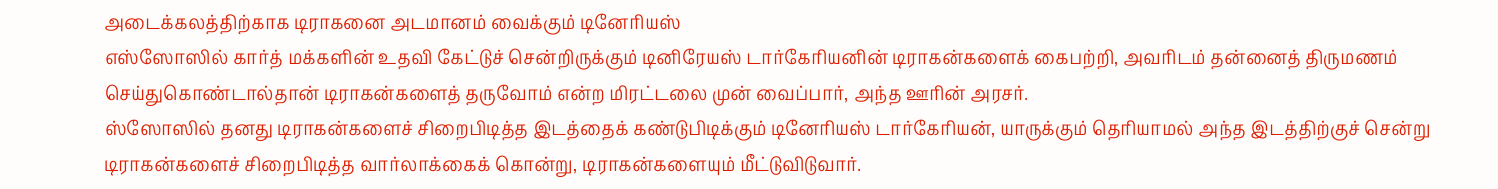அடைக்கலத்திற்காக டிராகனை அடமானம் வைக்கும் டினேரியஸ்
எஸ்ஸோஸில் கார்த் மக்களின் உதவி கேட்டுச் சென்றிருக்கும் டினிரேயஸ் டார்கேரியனின் டிராகன்களைக் கைபற்றி, அவரிடம் தன்னைத் திருமணம் செய்துகொண்டால்தான் டிராகன்களைத் தருவோம் என்ற மிரட்டலை முன் வைப்பார், அந்த ஊரின் அரசர்.
ஸ்ஸோஸில் தனது டிராகன்களைச் சிறைபிடித்த இடத்தைக் கண்டுபிடிக்கும் டினேரியஸ் டார்கேரியன், யாருக்கும் தெரியாமல் அந்த இடத்திற்குச் சென்று டிராகன்களைச் சிறைபிடித்த வார்லாக்கைக் கொன்று, டிராகன்களையும் மீட்டுவிடுவார்.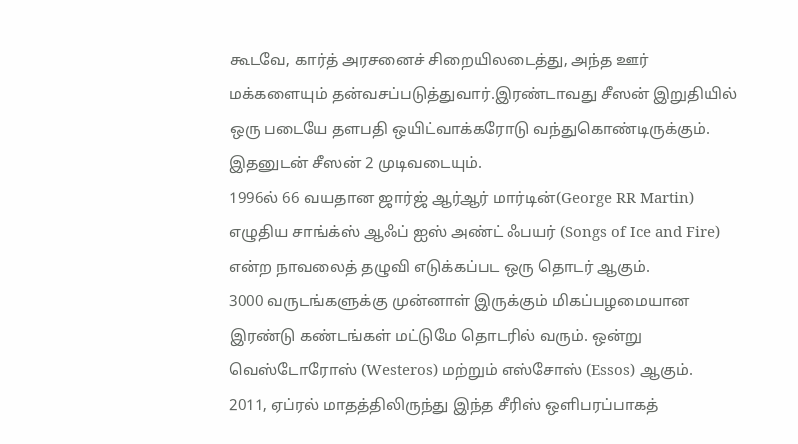கூடவே, கார்த் அரசனைச் சிறையிலடைத்து, அந்த ஊர் மக்களையும் தன்வசப்படுத்துவார்.இரண்டாவது சீஸன் இறுதியில் ஒரு படையே தளபதி ஒயிட்வாக்கரோடு வந்துகொண்டிருக்கும். இதனுடன் சீஸன் 2 முடிவடையும்.
1996ல் 66 வயதான ஜார்ஜ் ஆர்ஆர் மார்டின்(George RR Martin) எழுதிய சாங்க்ஸ் ஆஃப் ஐஸ் அண்ட் ஃபயர் (Songs of Ice and Fire) என்ற நாவலைத் தழுவி எடுக்கப்பட ஒரு தொடர் ஆகும்.
3000 வருடங்களுக்கு முன்னாள் இருக்கும் மிகப்பழமையான இரண்டு கண்டங்கள் மட்டுமே தொடரில் வரும். ஒன்று வெஸ்டோரோஸ் (Westeros) மற்றும் எஸ்சோஸ் (Essos) ஆகும்.
2011, ஏப்ரல் மாதத்திலிருந்து இந்த சீரிஸ் ஒளிபரப்பாகத்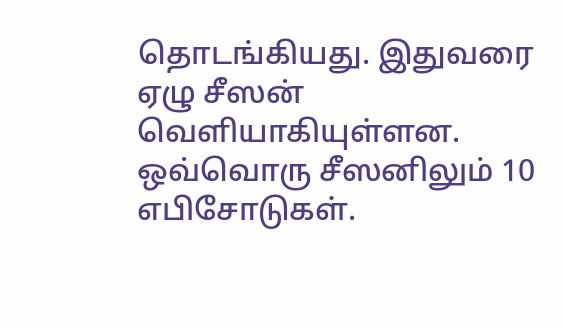தொடங்கியது. இதுவரை ஏழு சீஸன் வெளியாகியுள்ளன. ஒவ்வொரு சீஸனிலும் 10 எபிசோடுகள்.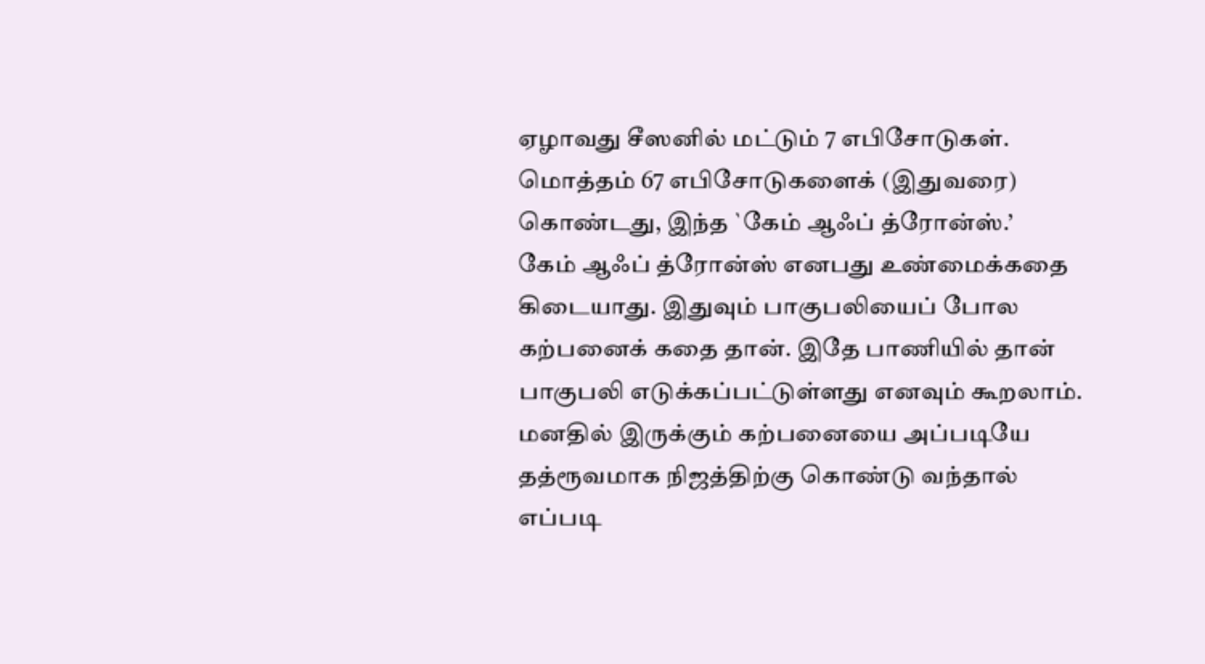ஏழாவது சீஸனில் மட்டும் 7 எபிசோடுகள். மொத்தம் 67 எபிசோடுகளைக் (இதுவரை) கொண்டது, இந்த `கேம் ஆஃப் த்ரோன்ஸ்.’
கேம் ஆஃப் த்ரோன்ஸ் எனபது உண்மைக்கதை கிடையாது. இதுவும் பாகுபலியைப் போல கற்பனைக் கதை தான். இதே பாணியில் தான் பாகுபலி எடுக்கப்பட்டுள்ளது எனவும் கூறலாம்.
மனதில் இருக்கும் கற்பனையை அப்படியே தத்ரூவமாக நிஜத்திற்கு கொண்டு வந்தால் எப்படி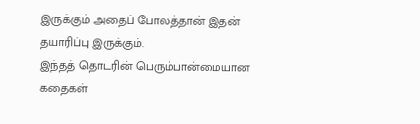இருக்கும் அதைப் போலத்தான் இதன் தயாரிப்பு இருக்கும்.
இந்தத் தொடரின் பெரும்பான்மையான கதைகள்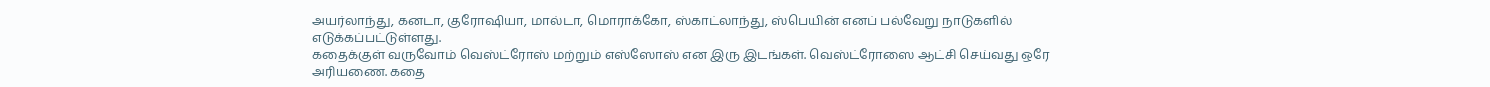அயர்லாந்து, கனடா, குரோஷியா, மால்டா, மொராக்கோ, ஸ்காட்லாந்து, ஸ்பெயின் எனப் பல்வேறு நாடுகளில் எடுக்கப்பட்டுள்ளது.
கதைக்குள் வருவோம் வெஸ்ட்ரோஸ் மற்றும் எஸ்ஸோஸ் என இரு இடங்கள். வெஸ்ட்ரோஸை ஆட்சி செய்வது ஒரே அரியணை. கதை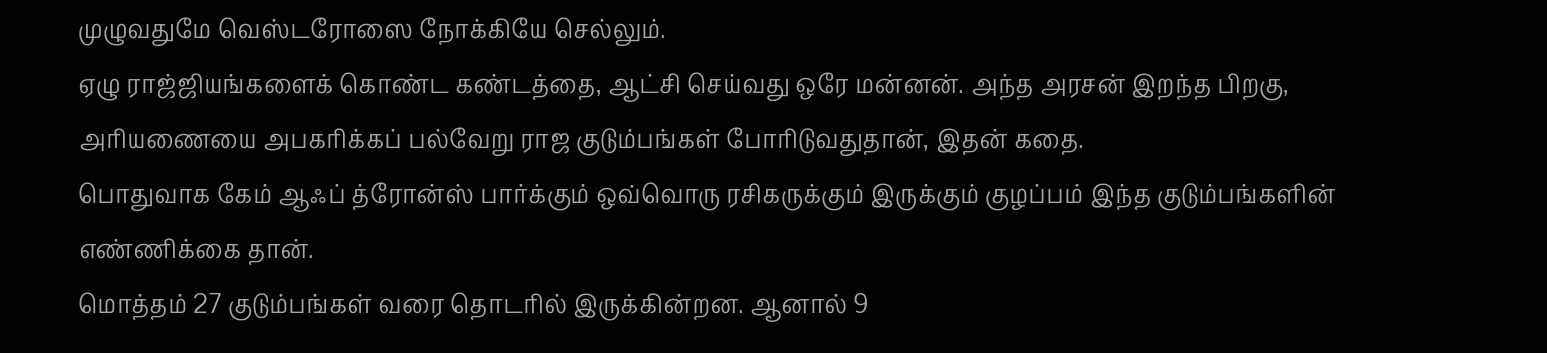முழுவதுமே வெஸ்டரோஸை நோக்கியே செல்லும்.
ஏழு ராஜ்ஜியங்களைக் கொண்ட கண்டத்தை, ஆட்சி செய்வது ஒரே மன்னன். அந்த அரசன் இறந்த பிறகு, அரியணையை அபகரிக்கப் பல்வேறு ராஜ குடும்பங்கள் போரிடுவதுதான், இதன் கதை.
பொதுவாக கேம் ஆஃப் த்ரோன்ஸ் பார்க்கும் ஒவ்வொரு ரசிகருக்கும் இருக்கும் குழப்பம் இந்த குடும்பங்களின் எண்ணிக்கை தான்.
மொத்தம் 27 குடும்பங்கள் வரை தொடரில் இருக்கின்றன. ஆனால் 9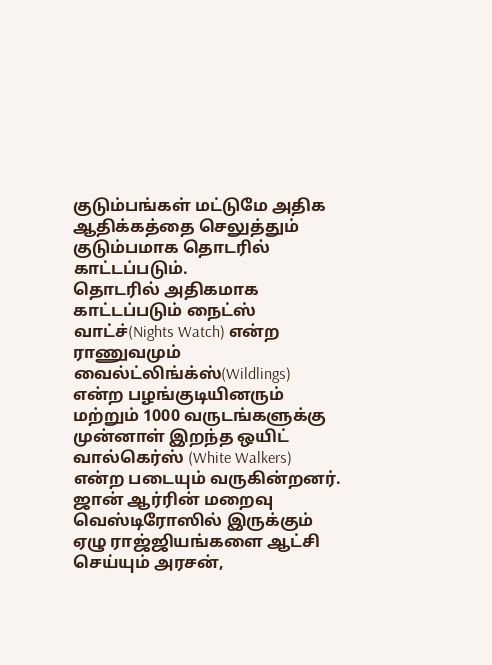குடும்பங்கள் மட்டுமே அதிக ஆதிக்கத்தை செலுத்தும் குடும்பமாக தொடரில் காட்டப்படும்.
தொடரில் அதிகமாக காட்டப்படும் நைட்ஸ் வாட்ச்(Nights Watch) என்ற ராணுவமும் வைல்ட்லிங்க்ஸ்(Wildlings) என்ற பழங்குடியினரும் மற்றும் 1000 வருடங்களுக்கு முன்னாள் இறந்த ஒயிட் வால்கெர்ஸ் (White Walkers) என்ற படையும் வருகின்றனர்.
ஜான் ஆர்ரின் மறைவு
வெஸ்டிரோஸில் இருக்கும் ஏழு ராஜ்ஜியங்களை ஆட்சி செய்யும் அரசன்,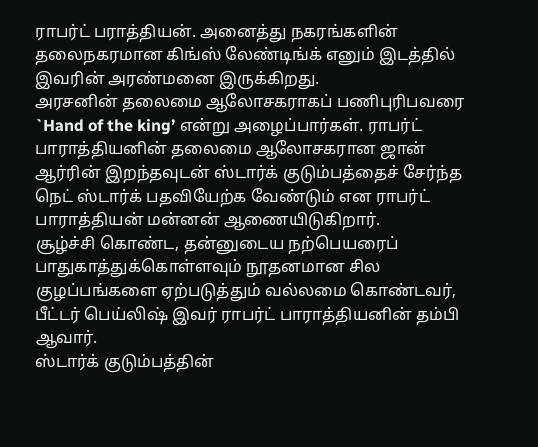ராபர்ட் பராத்தியன். அனைத்து நகரங்களின் தலைநகரமான கிங்ஸ் லேண்டிங்க் எனும் இடத்தில் இவரின் அரண்மனை இருக்கிறது.
அரசனின் தலைமை ஆலோசகராகப் பணிபுரிபவரை `Hand of the king’ என்று அழைப்பார்கள். ராபர்ட் பாராத்தியனின் தலைமை ஆலோசகரான ஜான் ஆர்ரின் இறந்தவுடன் ஸ்டார்க் குடும்பத்தைச் சேர்ந்த நெட் ஸ்டார்க் பதவியேற்க வேண்டும் என ராபர்ட் பாராத்தியன் மன்னன் ஆணையிடுகிறார்.
சூழ்ச்சி கொண்ட, தன்னுடைய நற்பெயரைப் பாதுகாத்துக்கொள்ளவும் நூதனமான சில குழப்பங்களை ஏற்படுத்தும் வல்லமை கொண்டவர், பீட்டர் பெய்லிஷ் இவர் ராபர்ட் பாராத்தியனின் தம்பி ஆவார்.
ஸ்டார்க் குடும்பத்தின்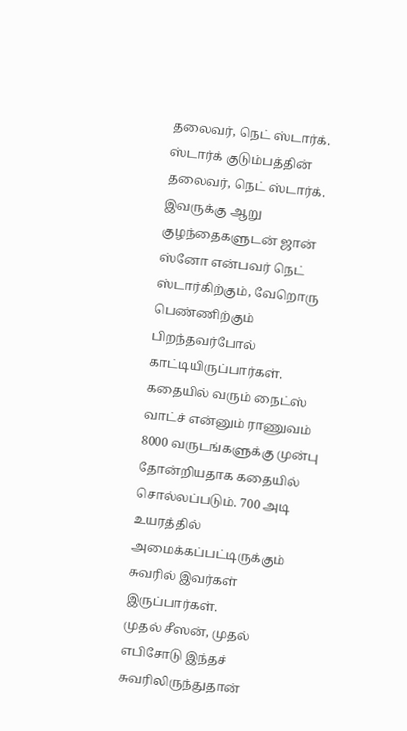தலைவர், நெட் ஸ்டார்க். ஸ்டார்க் குடும்பத்தின் தலைவர், நெட் ஸ்டார்க். இவருக்கு ஆறு குழந்தைகளுடன் ஜான் ஸ்னோ என்பவர் நெட் ஸ்டார்கிற்கும், வேறொரு பெண்ணிற்கும் பிறந்தவர்போல் காட்டியிருப்பார்கள்.
கதையில் வரும் நைட்ஸ் வாட்ச் என்னும் ராணுவம் 8000 வருடங்களுக்கு முன்பு தோன்றியதாக கதையில் சொல்லப்படும். 700 அடி உயரத்தில் அமைக்கப்பட்டிருக்கும் சுவரில் இவர்கள் இருப்பார்கள்.
முதல் சீஸன், முதல் எபிசோடு இந்தச் சுவரிலிருந்துதான்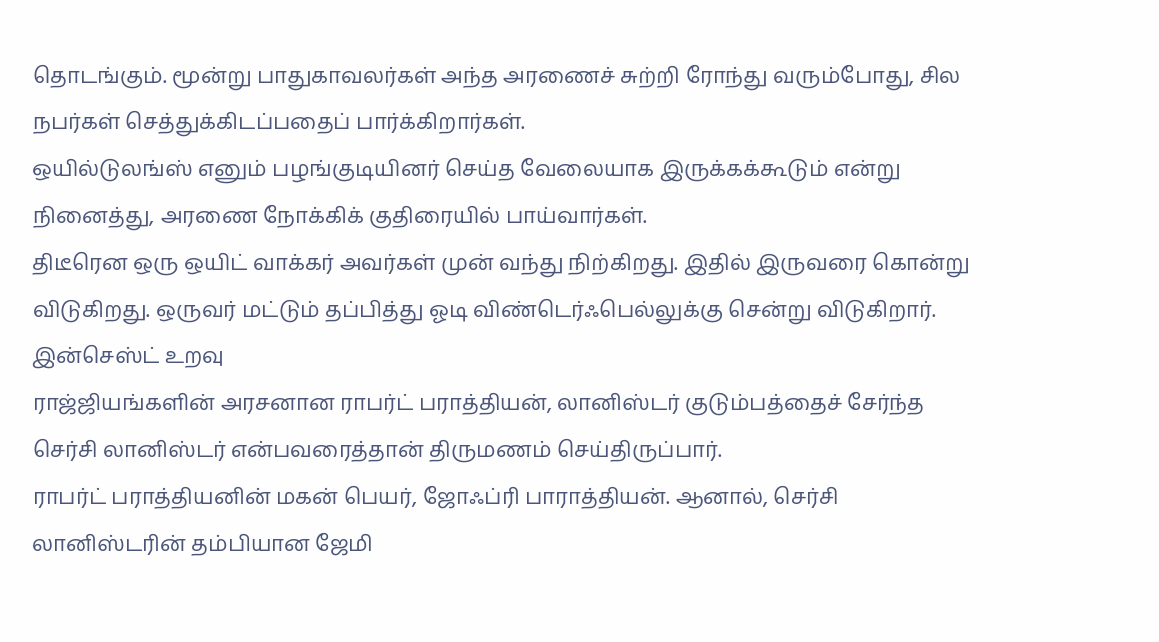தொடங்கும். மூன்று பாதுகாவலர்கள் அந்த அரணைச் சுற்றி ரோந்து வரும்போது, சில நபர்கள் செத்துக்கிடப்பதைப் பார்க்கிறார்கள்.
ஒயில்டுலங்ஸ் எனும் பழங்குடியினர் செய்த வேலையாக இருக்கக்கூடும் என்று நினைத்து, அரணை நோக்கிக் குதிரையில் பாய்வார்கள்.
திடீரென ஒரு ஒயிட் வாக்கர் அவர்கள் முன் வந்து நிற்கிறது. இதில் இருவரை கொன்று விடுகிறது. ஒருவர் மட்டும் தப்பித்து ஓடி விண்டெர்ஃபெல்லுக்கு சென்று விடுகிறார்.
இன்செஸ்ட் உறவு
ராஜ்ஜியங்களின் அரசனான ராபர்ட் பராத்தியன், லானிஸ்டர் குடும்பத்தைச் சேர்ந்த செர்சி லானிஸ்டர் என்பவரைத்தான் திருமணம் செய்திருப்பார்.
ராபர்ட் பராத்தியனின் மகன் பெயர், ஜோஃப்ரி பாராத்தியன். ஆனால், செர்சி லானிஸ்டரின் தம்பியான ஜேமி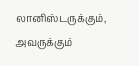லானிஸ்டருக்கும், அவருக்கும்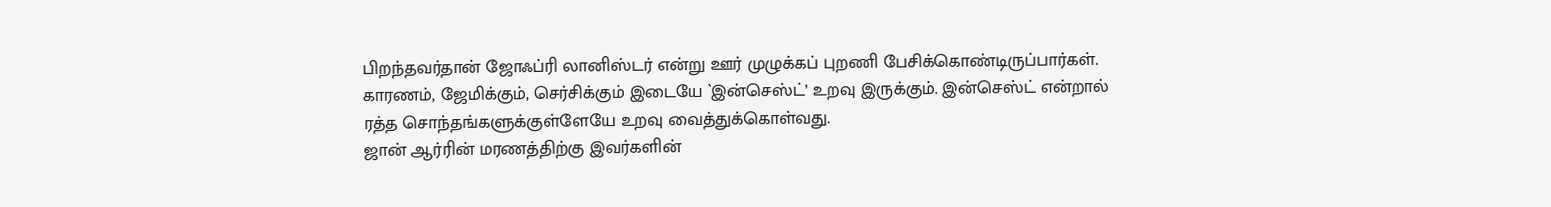பிறந்தவர்தான் ஜோஃப்ரி லானிஸ்டர் என்று ஊர் முழுக்கப் புறணி பேசிக்கொண்டிருப்பார்கள்.
காரணம், ஜேமிக்கும், செர்சிக்கும் இடையே `இன்செஸ்ட்’ உறவு இருக்கும். இன்செஸ்ட் என்றால் ரத்த சொந்தங்களுக்குள்ளேயே உறவு வைத்துக்கொள்வது.
ஜான் ஆர்ரின் மரணத்திற்கு இவர்களின்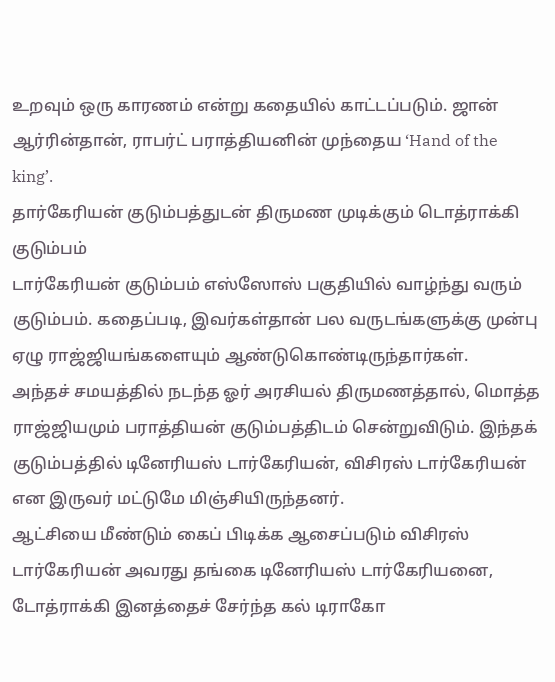உறவும் ஒரு காரணம் என்று கதையில் காட்டப்படும். ஜான் ஆர்ரின்தான், ராபர்ட் பராத்தியனின் முந்தைய ‘Hand of the king’.
தார்கேரியன் குடும்பத்துடன் திருமண முடிக்கும் டொத்ராக்கி குடும்பம்
டார்கேரியன் குடும்பம் எஸ்ஸோஸ் பகுதியில் வாழ்ந்து வரும் குடும்பம். கதைப்படி, இவர்கள்தான் பல வருடங்களுக்கு முன்பு ஏழு ராஜ்ஜியங்களையும் ஆண்டுகொண்டிருந்தார்கள்.
அந்தச் சமயத்தில் நடந்த ஓர் அரசியல் திருமணத்தால், மொத்த ராஜ்ஜியமும் பராத்தியன் குடும்பத்திடம் சென்றுவிடும். இந்தக் குடும்பத்தில் டினேரியஸ் டார்கேரியன், விசிரஸ் டார்கேரியன் என இருவர் மட்டுமே மிஞ்சியிருந்தனர்.
ஆட்சியை மீண்டும் கைப் பிடிக்க ஆசைப்படும் விசிரஸ் டார்கேரியன் அவரது தங்கை டினேரியஸ் டார்கேரியனை, டோத்ராக்கி இனத்தைச் சேர்ந்த கல் டிராகோ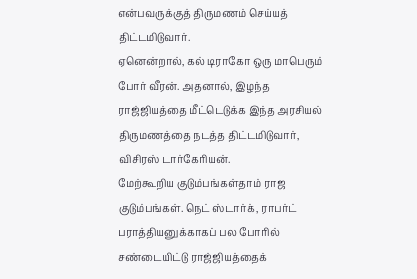என்பவருக்குத் திருமணம் செய்யத் திட்டமிடுவார்.
ஏனென்றால், கல் டிராகோ ஒரு மாபெரும் போர் வீரன். அதனால், இழந்த ராஜ்ஜியத்தை மீட்டெடுக்க இந்த அரசியல் திருமணத்தை நடத்த திட்டமிடுவார், விசிரஸ் டார்கேரியன்.
மேற்கூறிய குடும்பங்கள்தாம் ராஜ குடும்பங்கள். நெட் ஸ்டார்க், ராபர்ட் பராத்தியனுக்காகப் பல போரில் சண்டையிட்டு ராஜ்ஜியத்தைக்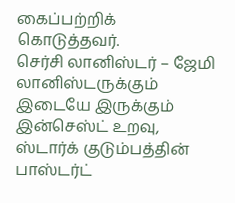கைப்பற்றிக் கொடுத்தவர்.
செர்சி லானிஸ்டர் – ஜேமி லானிஸ்டருக்கும் இடையே இருக்கும் இன்செஸ்ட் உறவு, ஸ்டார்க் குடும்பத்தின் பாஸ்டர்ட்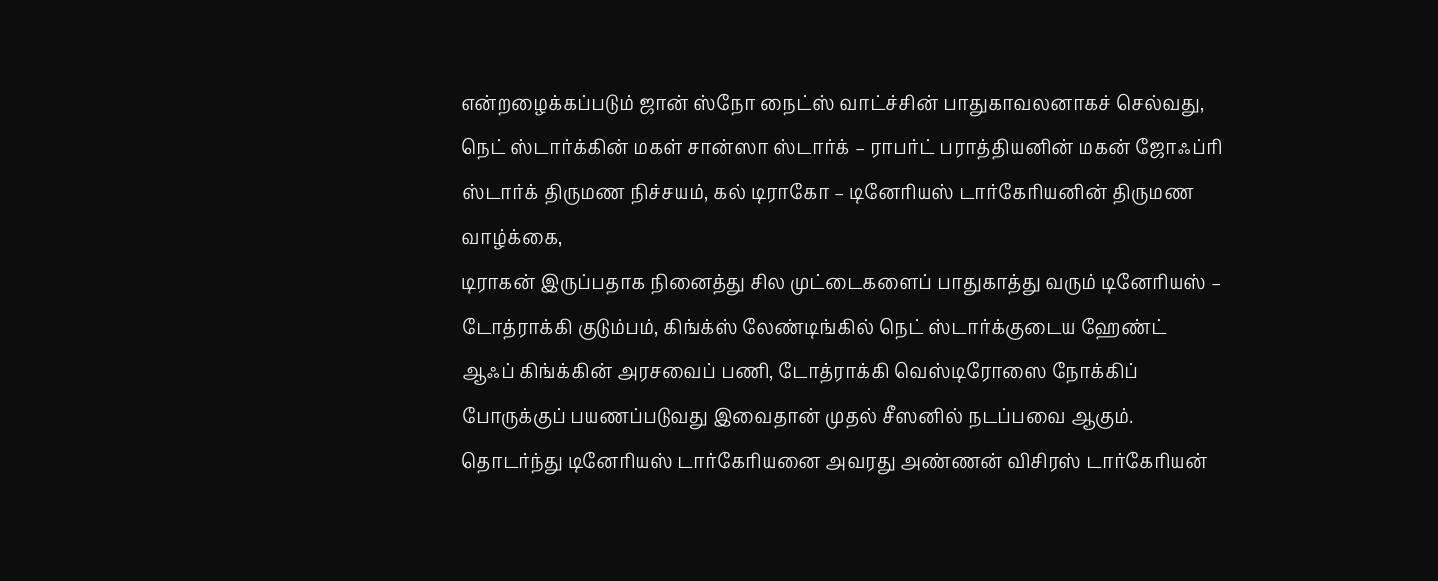என்றழைக்கப்படும் ஜான் ஸ்நோ நைட்ஸ் வாட்ச்சின் பாதுகாவலனாகச் செல்வது,
நெட் ஸ்டார்க்கின் மகள் சான்ஸா ஸ்டார்க் – ராபர்ட் பராத்தியனின் மகன் ஜோஃப்ரி ஸ்டார்க் திருமண நிச்சயம், கல் டிராகோ – டினேரியஸ் டார்கேரியனின் திருமண வாழ்க்கை,
டிராகன் இருப்பதாக நினைத்து சில முட்டைகளைப் பாதுகாத்து வரும் டினேரியஸ் – டோத்ராக்கி குடும்பம், கிங்க்ஸ் லேண்டிங்கில் நெட் ஸ்டார்க்குடைய ஹேண்ட் ஆஃப் கிங்க்கின் அரசவைப் பணி, டோத்ராக்கி வெஸ்டிரோஸை நோக்கிப் போருக்குப் பயணப்படுவது இவைதான் முதல் சீஸனில் நடப்பவை ஆகும்.
தொடர்ந்து டினேரியஸ் டார்கேரியனை அவரது அண்ணன் விசிரஸ் டார்கேரியன்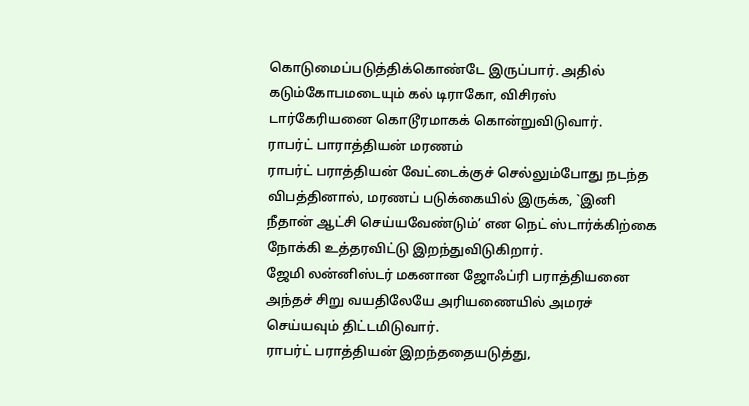கொடுமைப்படுத்திக்கொண்டே இருப்பார். அதில் கடும்கோபமடையும் கல் டிராகோ, விசிரஸ் டார்கேரியனை கொடூரமாகக் கொன்றுவிடுவார்.
ராபர்ட் பாராத்தியன் மரணம்
ராபர்ட் பராத்தியன் வேட்டைக்குச் செல்லும்போது நடந்த விபத்தினால், மரணப் படுக்கையில் இருக்க, `இனி நீதான் ஆட்சி செய்யவேண்டும்’ என நெட் ஸ்டார்க்கிற்கை நோக்கி உத்தரவிட்டு இறந்துவிடுகிறார்.
ஜேமி லன்னிஸ்டர் மகனான ஜோஃப்ரி பராத்தியனை அந்தச் சிறு வயதிலேயே அரியணையில் அமரச் செய்யவும் திட்டமிடுவார்.
ராபர்ட் பராத்தியன் இறந்ததையடுத்து,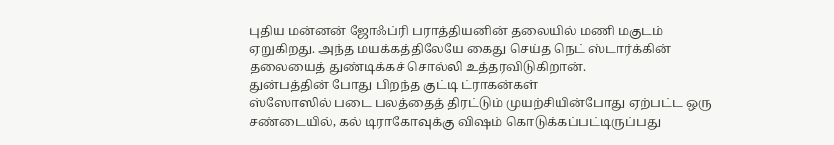புதிய மன்னன் ஜோஃப்ரி பராத்தியனின் தலையில் மணி மகுடம் ஏறுகிறது. அந்த மயக்கத்திலேயே கைது செய்த நெட் ஸ்டார்க்கின் தலையைத் துண்டிக்கச் சொல்லி உத்தரவிடுகிறான்.
துன்பத்தின் போது பிறந்த குட்டி ட்ராகன்கள்
ஸ்ஸோஸில் படை பலத்தைத் திரட்டும் முயற்சியின்போது ஏற்பட்ட ஒரு சண்டையில், கல் டிராகோவுக்கு விஷம் கொடுக்கப்பட்டிருப்பது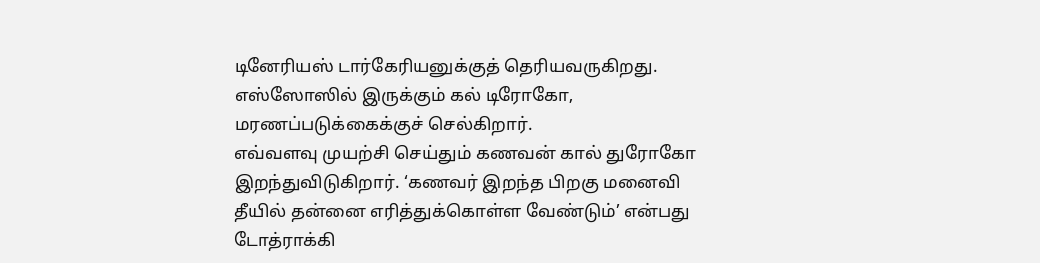டினேரியஸ் டார்கேரியனுக்குத் தெரியவருகிறது. எஸ்ஸோஸில் இருக்கும் கல் டிரோகோ, மரணப்படுக்கைக்குச் செல்கிறார்.
எவ்வளவு முயற்சி செய்தும் கணவன் கால் துரோகோ இறந்துவிடுகிறார். ‘கணவர் இறந்த பிறகு மனைவி தீயில் தன்னை எரித்துக்கொள்ள வேண்டும்’ என்பது டோத்ராக்கி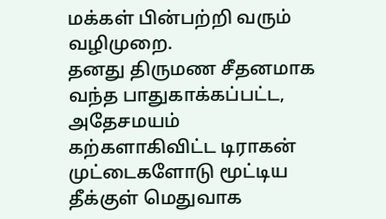மக்கள் பின்பற்றி வரும் வழிமுறை.
தனது திருமண சீதனமாக வந்த பாதுகாக்கப்பட்ட, அதேசமயம் கற்களாகிவிட்ட டிராகன் முட்டைகளோடு மூட்டிய தீக்குள் மெதுவாக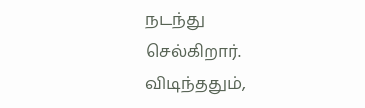நடந்து செல்கிறார்.
விடிந்ததும்,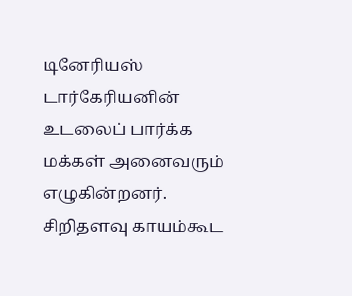டினேரியஸ் டார்கேரியனின் உடலைப் பார்க்க மக்கள் அனைவரும் எழுகின்றனர். சிறிதளவு காயம்கூட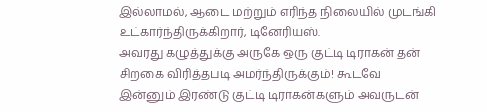இல்லாமல், ஆடை மற்றும் எரிந்த நிலையில் முடங்கி உட்கார்ந்திருக்கிறார், டினேரியஸ்.
அவரது கழுத்துக்கு அருகே ஒரு குட்டி டிராகன் தன் சிறகை விரித்தபடி அமர்ந்திருக்கும்! கூடவே இன்னும் இரண்டு குட்டி டிராகன்களும் அவருடன்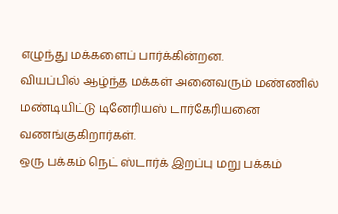எழுந்து மக்களைப் பார்க்கின்றன.
வியப்பில் ஆழ்ந்த மக்கள் அனைவரும் மண்ணில் மண்டியிட்டு டினேரியஸ் டார்கேரியனை வணங்குகிறார்கள்.
ஒரு பக்கம் நெட் ஸ்டார்க் இறப்பு மறு பக்கம்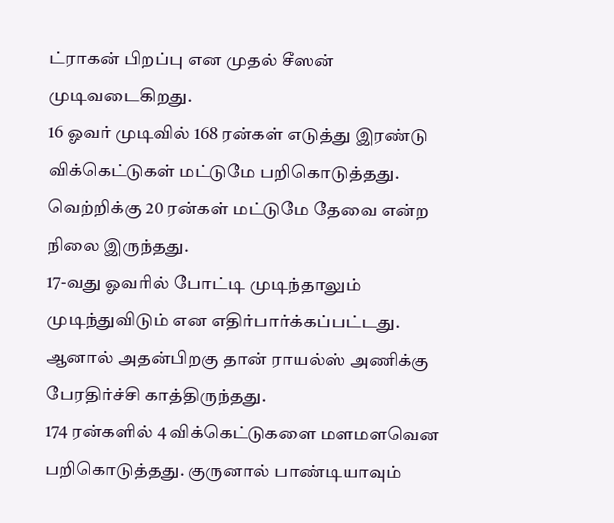ட்ராகன் பிறப்பு என முதல் சீஸன் முடிவடைகிறது.
16 ஓவர் முடிவில் 168 ரன்கள் எடுத்து இரண்டு விக்கெட்டுகள் மட்டுமே பறிகொடுத்தது. வெற்றிக்கு 20 ரன்கள் மட்டுமே தேவை என்ற நிலை இருந்தது.
17-வது ஓவரில் போட்டி முடிந்தாலும் முடிந்துவிடும் என எதிர்பார்க்கப்பட்டது. ஆனால் அதன்பிறகு தான் ராயல்ஸ் அணிக்கு பேரதிர்ச்சி காத்திருந்தது.
174 ரன்களில் 4 விக்கெட்டுகளை மளமளவென பறிகொடுத்தது. குருனால் பாண்டியாவும்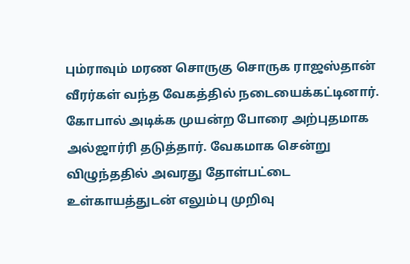பும்ராவும் மரண சொருகு சொருக ராஜஸ்தான் வீரர்கள் வந்த வேகத்தில் நடையைக்கட்டினார்.
கோபால் அடிக்க முயன்ற போரை அற்புதமாக அல்ஜார்ரி தடுத்தார். வேகமாக சென்று விழுந்ததில் அவரது தோள்பட்டை உள்காயத்துடன் எலும்பு முறிவு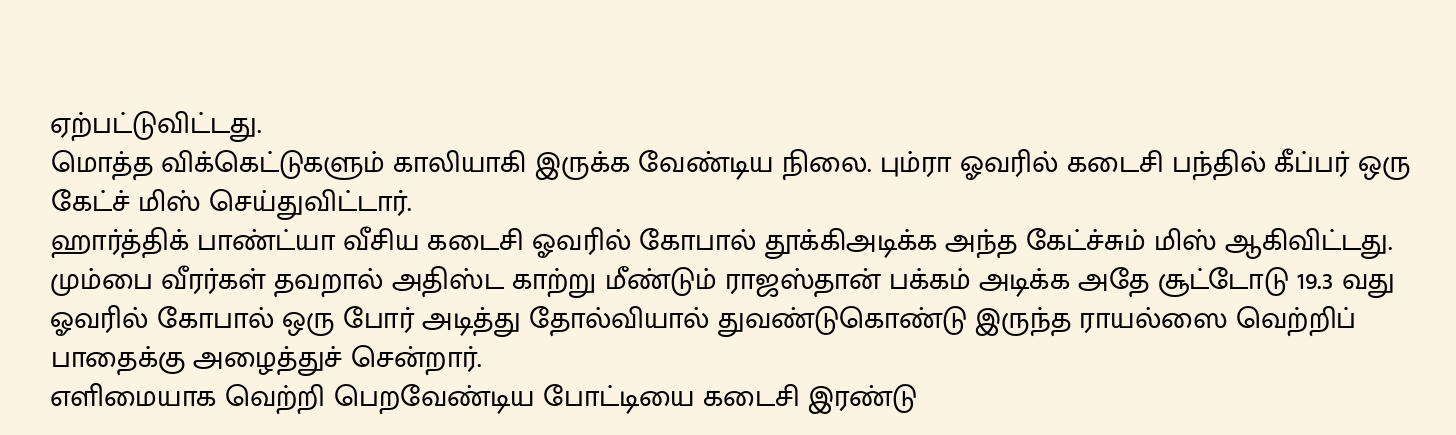ஏற்பட்டுவிட்டது.
மொத்த விக்கெட்டுகளும் காலியாகி இருக்க வேண்டிய நிலை. பும்ரா ஓவரில் கடைசி பந்தில் கீப்பர் ஒரு கேட்ச் மிஸ் செய்துவிட்டார்.
ஹார்த்திக் பாண்ட்யா வீசிய கடைசி ஓவரில் கோபால் தூக்கிஅடிக்க அந்த கேட்ச்சும் மிஸ் ஆகிவிட்டது.
மும்பை வீரர்கள் தவறால் அதிஸ்ட காற்று மீண்டும் ராஜஸ்தான் பக்கம் அடிக்க அதே சூட்டோடு 19.3 வது ஓவரில் கோபால் ஒரு போர் அடித்து தோல்வியால் துவண்டுகொண்டு இருந்த ராயல்ஸை வெற்றிப் பாதைக்கு அழைத்துச் சென்றார்.
எளிமையாக வெற்றி பெறவேண்டிய போட்டியை கடைசி இரண்டு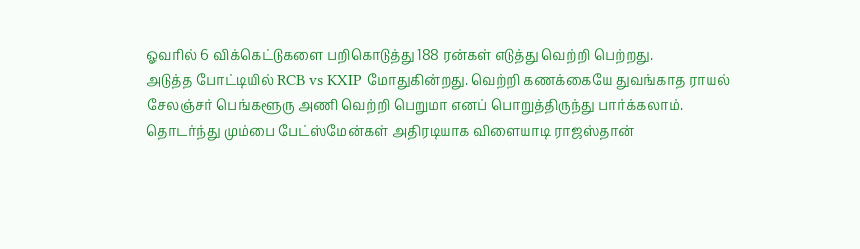ஓவரில் 6 விக்கெட்டுகளை பறிகொடுத்து 188 ரன்கள் எடுத்து வெற்றி பெற்றது.
அடுத்த போட்டியில் RCB vs KXIP மோதுகின்றது. வெற்றி கணக்கையே துவங்காத ராயல் சேலஞ்சர் பெங்களூரு அணி வெற்றி பெறுமா எனப் பொறுத்திருந்து பார்க்கலாம்.
தொடர்ந்து மும்பை பேட்ஸ்மேன்கள் அதிரடியாக விளையாடி ராஜஸ்தான்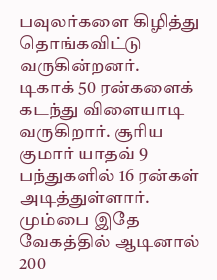பவுலர்களை கிழித்து தொங்கவிட்டு வருகின்றனர்.
டிகாக் 50 ரன்களைக் கடந்து விளையாடி வருகிறார். சூரிய குமார் யாதவ் 9 பந்துகளில் 16 ரன்கள் அடித்துள்ளார். மும்பை இதே வேகத்தில் ஆடினால் 200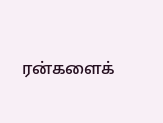ரன்களைக்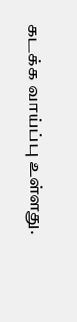கடக்க வாய்ப்பு உள்ளது.